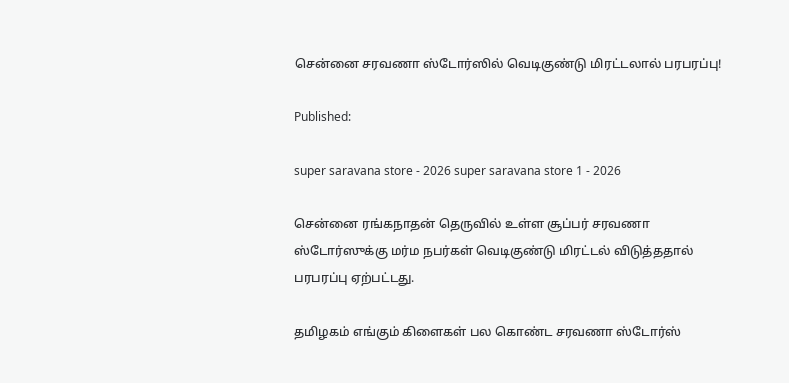சென்னை சரவணா ஸ்டோர்ஸில் வெடிகுண்டு மிரட்டலால் பரபரப்பு!

Published:

super saravana store - 2026 super saravana store 1 - 2026

சென்னை ரங்கநாதன் தெருவில் உள்ள சூப்பர் சரவணா ஸ்டோர்ஸுக்கு மர்ம நபர்கள் வெடிகுண்டு மிரட்டல் விடுத்ததால் பரபரப்பு ஏற்பட்டது.

தமிழகம் எங்கும் கிளைகள் பல கொண்ட சரவணா ஸ்டோர்ஸ்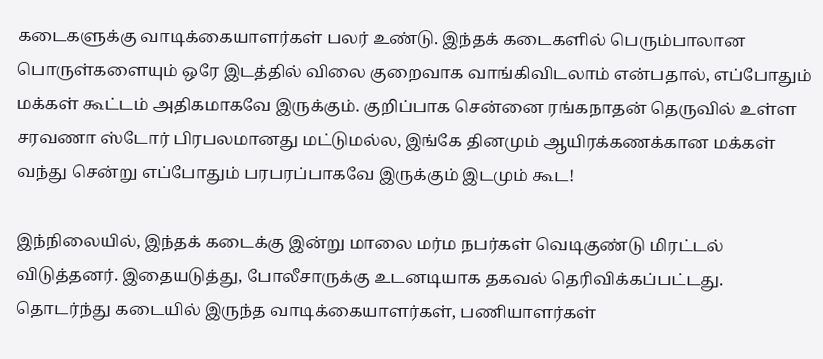கடைகளுக்கு வாடிக்கையாளர்கள் பலர் உண்டு. இந்தக் கடைகளில் பெரும்பாலான பொருள்களையும் ஒரே இடத்தில் விலை குறைவாக வாங்கிவிடலாம் என்பதால், எப்போதும் மக்கள் கூட்டம் அதிகமாகவே இருக்கும். குறிப்பாக சென்னை ரங்கநாதன் தெருவில் உள்ள சரவணா ஸ்டோர் பிரபலமானது மட்டுமல்ல, இங்கே தினமும் ஆயிரக்கணக்கான மக்கள் வந்து சென்று எப்போதும் பரபரப்பாகவே இருக்கும் இடமும் கூட!

இந்நிலையில், இந்தக் கடைக்கு இன்று மாலை மர்ம நபர்கள் வெடிகுண்டு மிரட்டல் விடுத்தனர். இதையடுத்து, போலீசாருக்கு உடனடியாக தகவல் தெரிவிக்கப்பட்டது. தொடர்ந்து கடையில் இருந்த வாடிக்கையாளர்கள், பணியாளர்கள்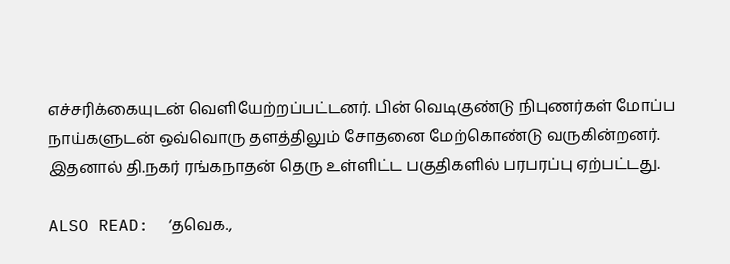எச்சரிக்கையுடன் வெளியேற்றப்பட்டனர். பின் வெடிகுண்டு நிபுணர்கள் மோப்ப நாய்களுடன் ஒவ்வொரு தளத்திலும் சோதனை மேற்கொண்டு வருகின்றனர். இதனால் தி.நகர் ரங்கநாதன் தெரு உள்ளிட்ட பகுதிகளில் பரபரப்பு ஏற்பட்டது.

ALSO READ:  ‘தவெக.,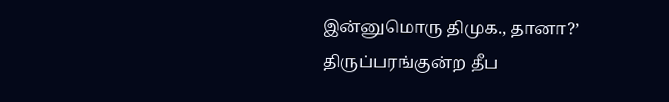இன்னுமொரு திமுக., தானா?’ திருப்பரங்குன்ற தீப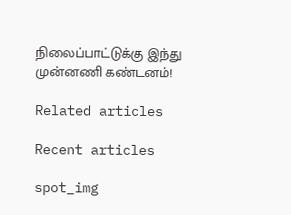நிலைப்பாட்டுக்கு இந்து முன்னணி கண்டனம்!

Related articles

Recent articles

spot_img